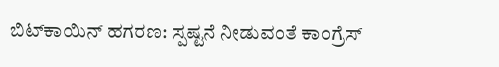ಬಿಟ್‌ಕಾಯಿನ್ ಹಗರಣ: ಸ್ಪಷ್ಟನೆ ನೀಡುವಂತೆ ಕಾಂಗ್ರೆಸ್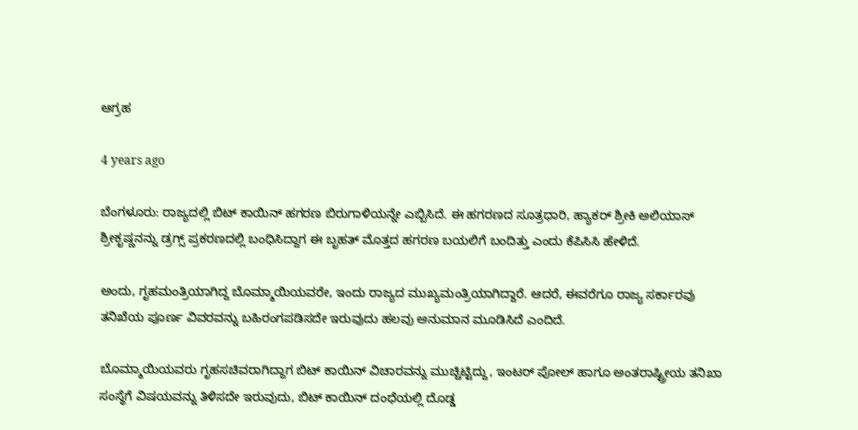ಆಗ್ರಹ

4 years ago

ಬೆಂಗಳೂರು: ರಾಜ್ಯದಲ್ಲಿ ಬಿಟ್‌ ಕಾಯಿನ್ ಹಗರಣ ಬಿರುಗಾಳಿಯನ್ನೇ ಎಬ್ಬಿಸಿದೆ. ಈ ಹಗರಣದ ಸೂತ್ರಧಾರಿ, ಹ್ಯಾಕರ್ ಶ್ರೀಕಿ ಅಲಿಯಾಸ್ ಶ್ರೀಕೃಷ್ಣನನ್ನು ಡ್ರಗ್ಸ್ ಪ್ರಕರಣದಲ್ಲಿ ಬಂಧಿಸಿದ್ದಾಗ ಈ ಬೃಹತ್ ಮೊತ್ತದ ಹಗರಣ ಬಯಲಿಗೆ ಬಂದಿತ್ತು ಎಂದು ಕೆಪಿಸಿಸಿ ಹೇಳಿದೆ.

ಅಂದು, ಗೃಹಮಂತ್ರಿಯಾಗಿದ್ದ ಬೊಮ್ಮಾಯಿಯವರೇ, ಇಂದು ರಾಜ್ಯದ ಮುಖ್ಯಮಂತ್ರಿಯಾಗಿದ್ದಾರೆ. ಆದರೆ, ಈವರೆಗೂ ರಾಜ್ಯ ಸರ್ಕಾರವು ತನಿಖೆಯ ಪೂರ್ಣ ವಿವರವನ್ನು ಬಹಿರಂಗಪಡಿಸದೇ ಇರುವುದು ಹಲವು ಅನುಮಾನ ಮೂಡಿಸಿದೆ ಎಂದಿದೆ.

ಬೊಮ್ಮಾಯಿಯವರು ಗೃಹಸಚಿವರಾಗಿದ್ದಾಗ ಬಿಟ್ ಕಾಯಿನ್ ವಿಚಾರವನ್ನು ಮುಚ್ಚಿಟ್ಟಿದ್ದು, ಇಂಟರ್ ಪೋಲ್ ಹಾಗೂ ಅಂತರಾಷ್ಟ್ರೀಯ ತನಿಖಾ ಸಂಸ್ಥೆಗೆ ವಿಷಯವನ್ನು ತಿಳಿಸದೇ ಇರುವುದು, ಬಿಟ್ ಕಾಯಿನ್ ದಂಧೆಯಲ್ಲಿ ದೊಡ್ಡ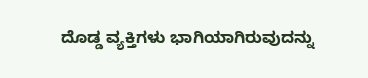ದೊಡ್ಡ ವ್ಯಕ್ತಿಗಳು ಭಾಗಿಯಾಗಿರುವುದನ್ನು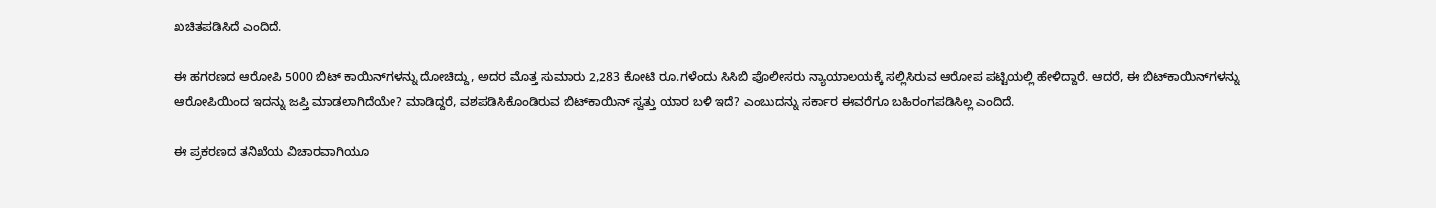ಖಚಿತಪಡಿಸಿದೆ ಎಂದಿದೆ.

ಈ ಹಗರಣದ ಆರೋಪಿ 5000 ಬಿಟ್‌ ಕಾಯಿನ್‌ಗಳನ್ನು ದೋಚಿದ್ದು, ಅದರ ಮೊತ್ತ ಸುಮಾರು 2,283 ಕೋಟಿ ರೂ.ಗಳೆಂದು ಸಿಸಿಬಿ ಪೊಲೀಸರು ನ್ಯಾಯಾಲಯಕ್ಕೆ ಸಲ್ಲಿಸಿರುವ ಆರೋಪ ಪಟ್ಟಿಯಲ್ಲಿ ಹೇಳಿದ್ದಾರೆ. ಆದರೆ, ಈ ಬಿಟ್‌ಕಾಯಿನ್‌ಗಳನ್ನು ಆರೋಪಿಯಿಂದ ಇದನ್ನು ಜಪ್ತಿ ಮಾಡಲಾಗಿದೆಯೇ? ಮಾಡಿದ್ದರೆ, ವಶಪಡಿಸಿಕೊಂಡಿರುವ ಬಿಟ್‌ಕಾಯಿನ್ ಸ್ವತ್ತು ಯಾರ ಬಳಿ ಇದೆ? ಎಂಬುದನ್ನು ಸರ್ಕಾರ ಈವರೆಗೂ ಬಹಿರಂಗಪಡಿಸಿಲ್ಲ ಎಂದಿದೆ.

ಈ ಪ್ರಕರಣದ ತನಿಖೆಯ ವಿಚಾರವಾಗಿಯೂ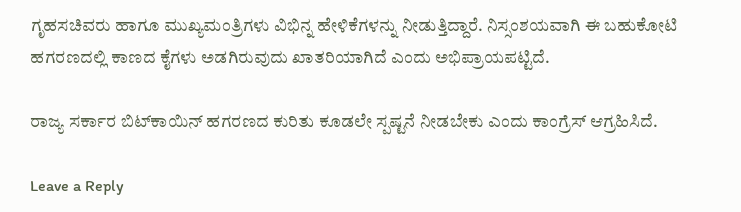ಗೃಹ‌ಸಚಿವರು ಹಾಗೂ ಮುಖ್ಯಮಂತ್ರಿಗಳು ವಿಭಿನ್ನ ಹೇಳಿಕೆಗಳನ್ನು ನೀಡುತ್ತಿದ್ದಾರೆ. ನಿಸ್ಸಂಶಯವಾಗಿ ಈ ಬಹುಕೋಟಿ ಹಗರಣದಲ್ಲಿ ಕಾಣದ ಕೈಗಳು ಅಡಗಿರುವುದು ಖಾತರಿಯಾಗಿದೆ ಎಂದು ಅಭಿಪ್ರಾಯಪಟ್ಟಿದೆ.

ರಾಜ್ಯ ಸರ್ಕಾರ ಬಿಟ್‌ಕಾಯಿನ್ ಹಗರಣದ ಕುರಿತು ಕೂಡಲೇ ಸ್ಪಷ್ಟನೆ ನೀಡಬೇಕು ಎಂದು ಕಾಂಗ್ರೆಸ್ ಆಗ್ರಹಿಸಿದೆ.

Leave a Reply